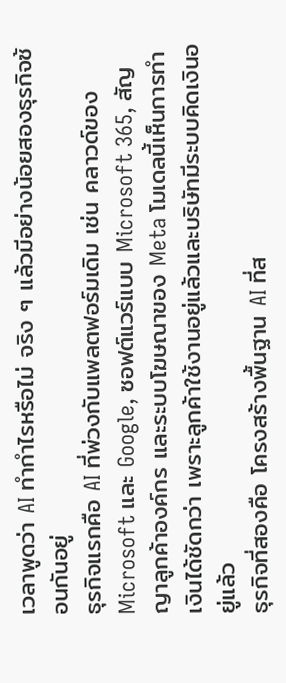เวลาพูดว่า AI ทำกำไรหรือไม่ จริง ๆ แล้วมีอย่างน้อยสองธุรกิจซ้อนกันอยู่
ธุรกิจแรกคือ AI ที่พ่วงกับแพลตฟอร์มเดิม เช่น คลาวด์ของ Microsoft และ Google, ซอฟต์แวร์แบบ Microsoft 365, สัญญาลูกค้าองค์กร และระบบโฆษณาของ Meta โมเดลนี้เห็นการทำเงินได้ชัดกว่า เพราะลูกค้าใช้งานอยู่แล้วและบริษัทมีระบบคิดเงินอยู่แล้ว
ธุรกิจที่สองคือ โครงสร้างพื้นฐาน AI ที่ส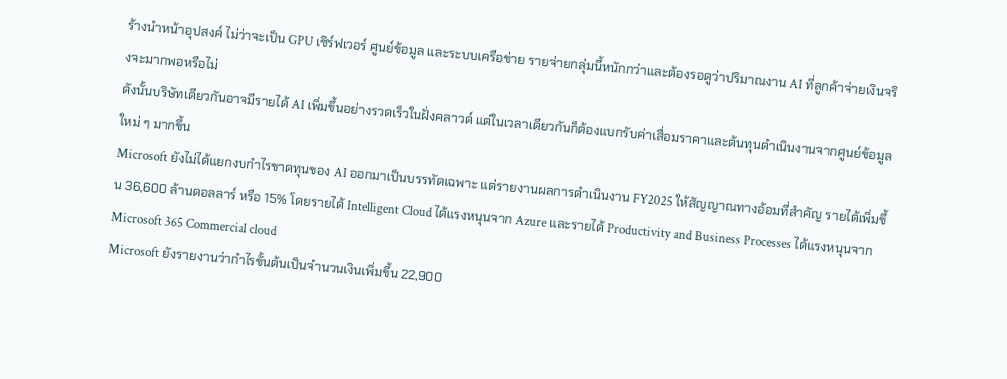ร้างนำหน้าอุปสงค์ ไม่ว่าจะเป็น GPU เซิร์ฟเวอร์ ศูนย์ข้อมูล และระบบเครือข่าย รายจ่ายกลุ่มนี้หนักกว่าและต้องรอดูว่าปริมาณงาน AI ที่ลูกค้าจ่ายเงินจริงจะมากพอหรือไม่
ดังนั้นบริษัทเดียวกันอาจมีรายได้ AI เพิ่มขึ้นอย่างรวดเร็วในฝั่งคลาวด์ แต่ในเวลาเดียวกันก็ต้องแบกรับค่าเสื่อมราคาและต้นทุนดำเนินงานจากศูนย์ข้อมูลใหม่ ๆ มากขึ้น
Microsoft ยังไม่ได้แยกงบกำไรขาดทุนของ AI ออกมาเป็นบรรทัดเฉพาะ แต่รายงานผลการดำเนินงาน FY2025 ให้สัญญาณทางอ้อมที่สำคัญ รายได้เพิ่มขึ้น 36,600 ล้านดอลลาร์ หรือ 15% โดยรายได้ Intelligent Cloud ได้แรงหนุนจาก Azure และรายได้ Productivity and Business Processes ได้แรงหนุนจาก Microsoft 365 Commercial cloud
Microsoft ยังรายงานว่ากำไรขั้นต้นเป็นจำนวนเงินเพิ่มขึ้น 22,900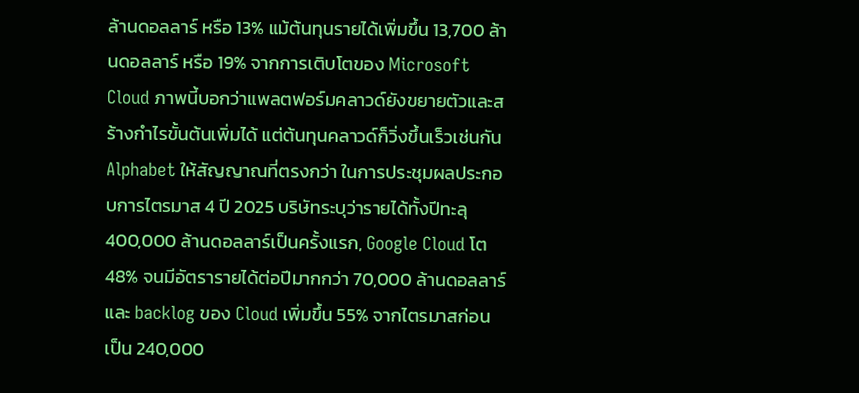ล้านดอลลาร์ หรือ 13% แม้ต้นทุนรายได้เพิ่มขึ้น 13,700 ล้านดอลลาร์ หรือ 19% จากการเติบโตของ Microsoft Cloud ภาพนี้บอกว่าแพลตฟอร์มคลาวด์ยังขยายตัวและสร้างกำไรขั้นต้นเพิ่มได้ แต่ต้นทุนคลาวด์ก็วิ่งขึ้นเร็วเช่นกัน
Alphabet ให้สัญญาณที่ตรงกว่า ในการประชุมผลประกอบการไตรมาส 4 ปี 2025 บริษัทระบุว่ารายได้ทั้งปีทะลุ 400,000 ล้านดอลลาร์เป็นครั้งแรก, Google Cloud โต 48% จนมีอัตรารายได้ต่อปีมากกว่า 70,000 ล้านดอลลาร์ และ backlog ของ Cloud เพิ่มขึ้น 55% จากไตรมาสก่อนเป็น 240,000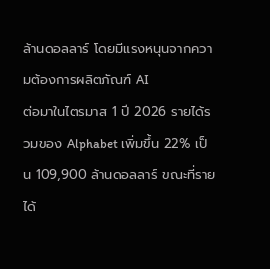ล้านดอลลาร์ โดยมีแรงหนุนจากความต้องการผลิตภัณฑ์ AI
ต่อมาในไตรมาส 1 ปี 2026 รายได้รวมของ Alphabet เพิ่มขึ้น 22% เป็น 109,900 ล้านดอลลาร์ ขณะที่รายได้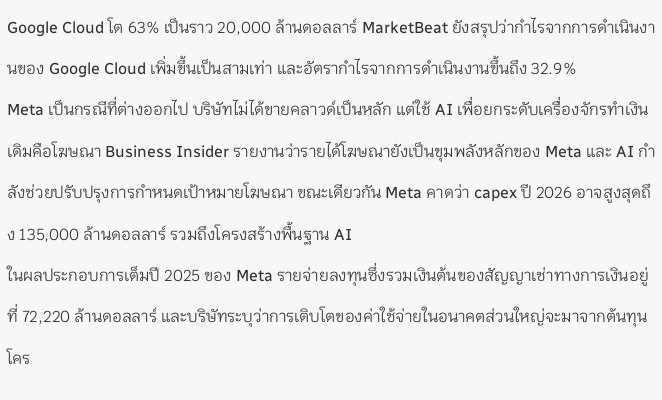Google Cloud โต 63% เป็นราว 20,000 ล้านดอลลาร์ MarketBeat ยังสรุปว่ากำไรจากการดำเนินงานของ Google Cloud เพิ่มขึ้นเป็นสามเท่า และอัตรากำไรจากการดำเนินงานขึ้นถึง 32.9%
Meta เป็นกรณีที่ต่างออกไป บริษัทไม่ได้ขายคลาวด์เป็นหลัก แต่ใช้ AI เพื่อยกระดับเครื่องจักรทำเงินเดิมคือโฆษณา Business Insider รายงานว่ารายได้โฆษณายังเป็นขุมพลังหลักของ Meta และ AI กำลังช่วยปรับปรุงการกำหนดเป้าหมายโฆษณา ขณะเดียวกัน Meta คาดว่า capex ปี 2026 อาจสูงสุดถึง 135,000 ล้านดอลลาร์ รวมถึงโครงสร้างพื้นฐาน AI
ในผลประกอบการเต็มปี 2025 ของ Meta รายจ่ายลงทุนซึ่งรวมเงินต้นของสัญญาเช่าทางการเงินอยู่ที่ 72,220 ล้านดอลลาร์ และบริษัทระบุว่าการเติบโตของค่าใช้จ่ายในอนาคตส่วนใหญ่จะมาจากต้นทุนโคร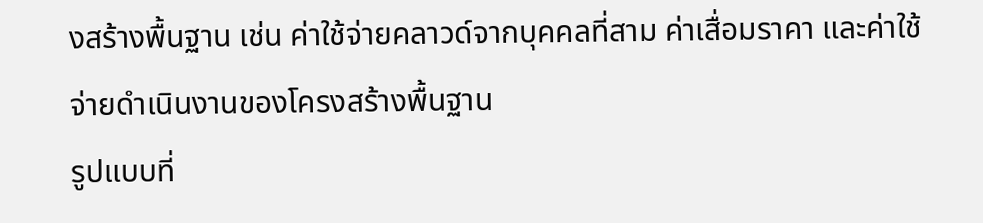งสร้างพื้นฐาน เช่น ค่าใช้จ่ายคลาวด์จากบุคคลที่สาม ค่าเสื่อมราคา และค่าใช้จ่ายดำเนินงานของโครงสร้างพื้นฐาน
รูปแบบที่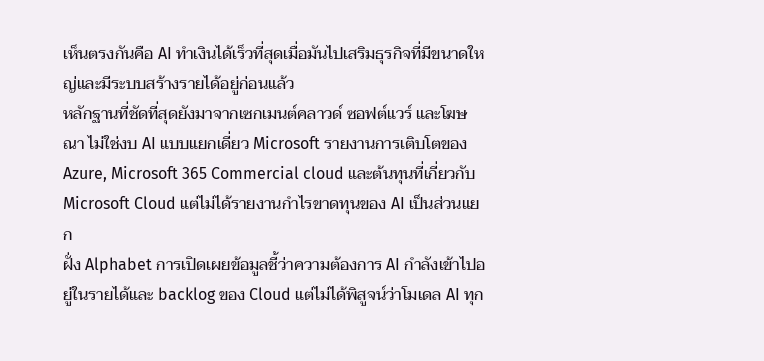เห็นตรงกันคือ AI ทำเงินได้เร็วที่สุดเมื่อมันไปเสริมธุรกิจที่มีขนาดใหญ่และมีระบบสร้างรายได้อยู่ก่อนแล้ว
หลักฐานที่ชัดที่สุดยังมาจากเซกเมนต์คลาวด์ ซอฟต์แวร์ และโฆษณา ไม่ใช่งบ AI แบบแยกเดี่ยว Microsoft รายงานการเติบโตของ Azure, Microsoft 365 Commercial cloud และต้นทุนที่เกี่ยวกับ Microsoft Cloud แต่ไม่ได้รายงานกำไรขาดทุนของ AI เป็นส่วนแยก
ฝั่ง Alphabet การเปิดเผยข้อมูลชี้ว่าความต้องการ AI กำลังเข้าไปอยู่ในรายได้และ backlog ของ Cloud แต่ไม่ได้พิสูจน์ว่าโมเดล AI ทุก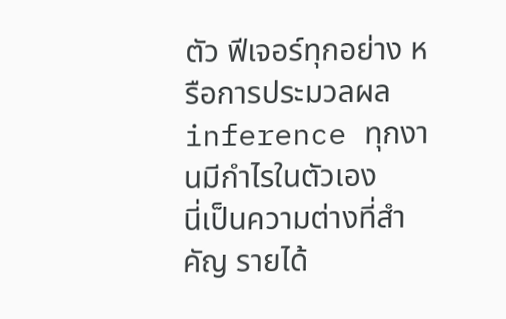ตัว ฟีเจอร์ทุกอย่าง หรือการประมวลผล inference ทุกงานมีกำไรในตัวเอง
นี่เป็นความต่างที่สำคัญ รายได้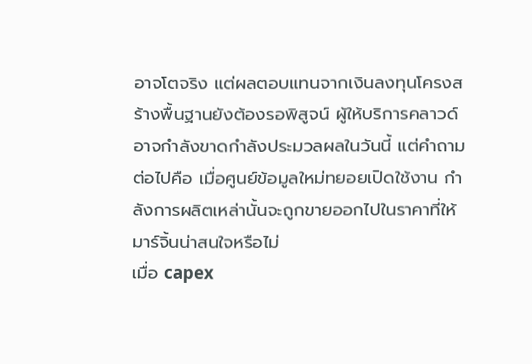อาจโตจริง แต่ผลตอบแทนจากเงินลงทุนโครงสร้างพื้นฐานยังต้องรอพิสูจน์ ผู้ให้บริการคลาวด์อาจกำลังขาดกำลังประมวลผลในวันนี้ แต่คำถามต่อไปคือ เมื่อศูนย์ข้อมูลใหม่ทยอยเปิดใช้งาน กำลังการผลิตเหล่านั้นจะถูกขายออกไปในราคาที่ให้มาร์จิ้นน่าสนใจหรือไม่
เมื่อ capex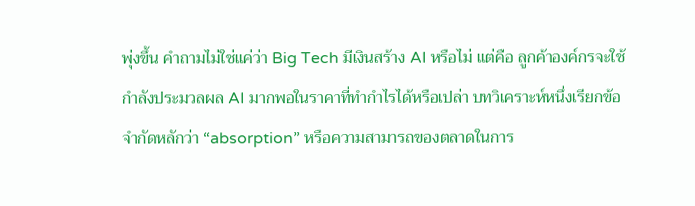พุ่งขึ้น คำถามไม่ใช่แค่ว่า Big Tech มีเงินสร้าง AI หรือไม่ แต่คือ ลูกค้าองค์กรจะใช้กำลังประมวลผล AI มากพอในราคาที่ทำกำไรได้หรือเปล่า บทวิเคราะห์หนึ่งเรียกข้อจำกัดหลักว่า “absorption” หรือความสามารถของตลาดในการ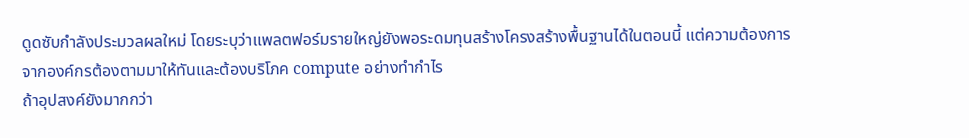ดูดซับกำลังประมวลผลใหม่ โดยระบุว่าแพลตฟอร์มรายใหญ่ยังพอระดมทุนสร้างโครงสร้างพื้นฐานได้ในตอนนี้ แต่ความต้องการจากองค์กรต้องตามมาให้ทันและต้องบริโภค compute อย่างทำกำไร
ถ้าอุปสงค์ยังมากกว่า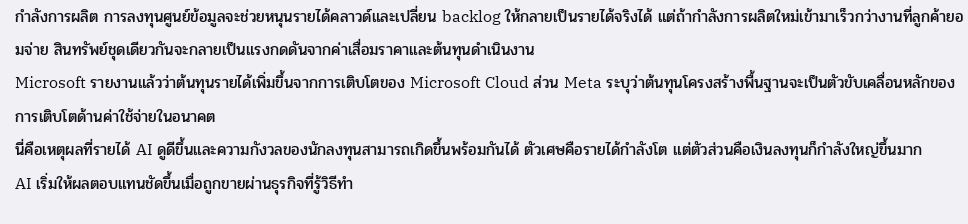กำลังการผลิต การลงทุนศูนย์ข้อมูลจะช่วยหนุนรายได้คลาวด์และเปลี่ยน backlog ให้กลายเป็นรายได้จริงได้ แต่ถ้ากำลังการผลิตใหม่เข้ามาเร็วกว่างานที่ลูกค้ายอมจ่าย สินทรัพย์ชุดเดียวกันจะกลายเป็นแรงกดดันจากค่าเสื่อมราคาและต้นทุนดำเนินงาน
Microsoft รายงานแล้วว่าต้นทุนรายได้เพิ่มขึ้นจากการเติบโตของ Microsoft Cloud ส่วน Meta ระบุว่าต้นทุนโครงสร้างพื้นฐานจะเป็นตัวขับเคลื่อนหลักของการเติบโตด้านค่าใช้จ่ายในอนาคต
นี่คือเหตุผลที่รายได้ AI ดูดีขึ้นและความกังวลของนักลงทุนสามารถเกิดขึ้นพร้อมกันได้ ตัวเศษคือรายได้กำลังโต แต่ตัวส่วนคือเงินลงทุนก็กำลังใหญ่ขึ้นมาก
AI เริ่มให้ผลตอบแทนชัดขึ้นเมื่อถูกขายผ่านธุรกิจที่รู้วิธีทำ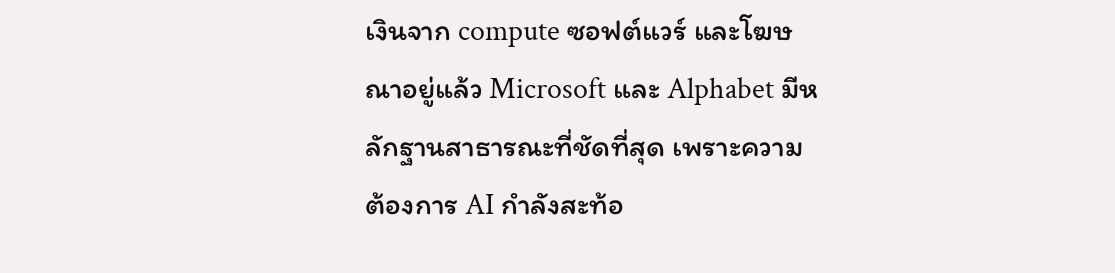เงินจาก compute ซอฟต์แวร์ และโฆษณาอยู่แล้ว Microsoft และ Alphabet มีหลักฐานสาธารณะที่ชัดที่สุด เพราะความต้องการ AI กำลังสะท้อ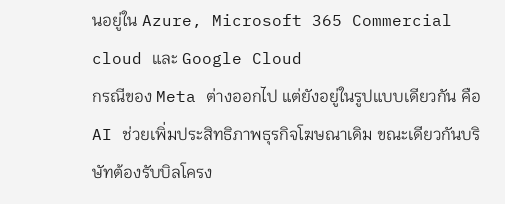นอยู่ใน Azure, Microsoft 365 Commercial cloud และ Google Cloud
กรณีของ Meta ต่างออกไป แต่ยังอยู่ในรูปแบบเดียวกัน คือ AI ช่วยเพิ่มประสิทธิภาพธุรกิจโฆษณาเดิม ขณะเดียวกันบริษัทต้องรับบิลโครง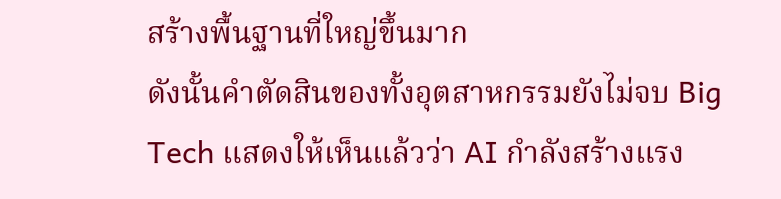สร้างพื้นฐานที่ใหญ่ขึ้นมาก
ดังนั้นคำตัดสินของทั้งอุตสาหกรรมยังไม่จบ Big Tech แสดงให้เห็นแล้วว่า AI กำลังสร้างแรง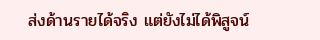ส่งด้านรายได้จริง แต่ยังไม่ได้พิสูจน์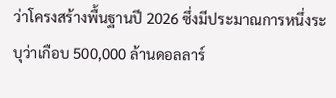ว่าโครงสร้างพื้นฐานปี 2026 ซึ่งมีประมาณการหนึ่งระบุว่าเกือบ 500,000 ล้านดอลลาร์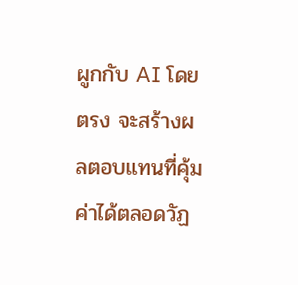ผูกกับ AI โดยตรง จะสร้างผลตอบแทนที่คุ้มค่าได้ตลอดวัฏ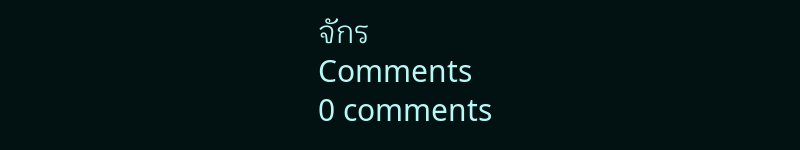จักร
Comments
0 comments